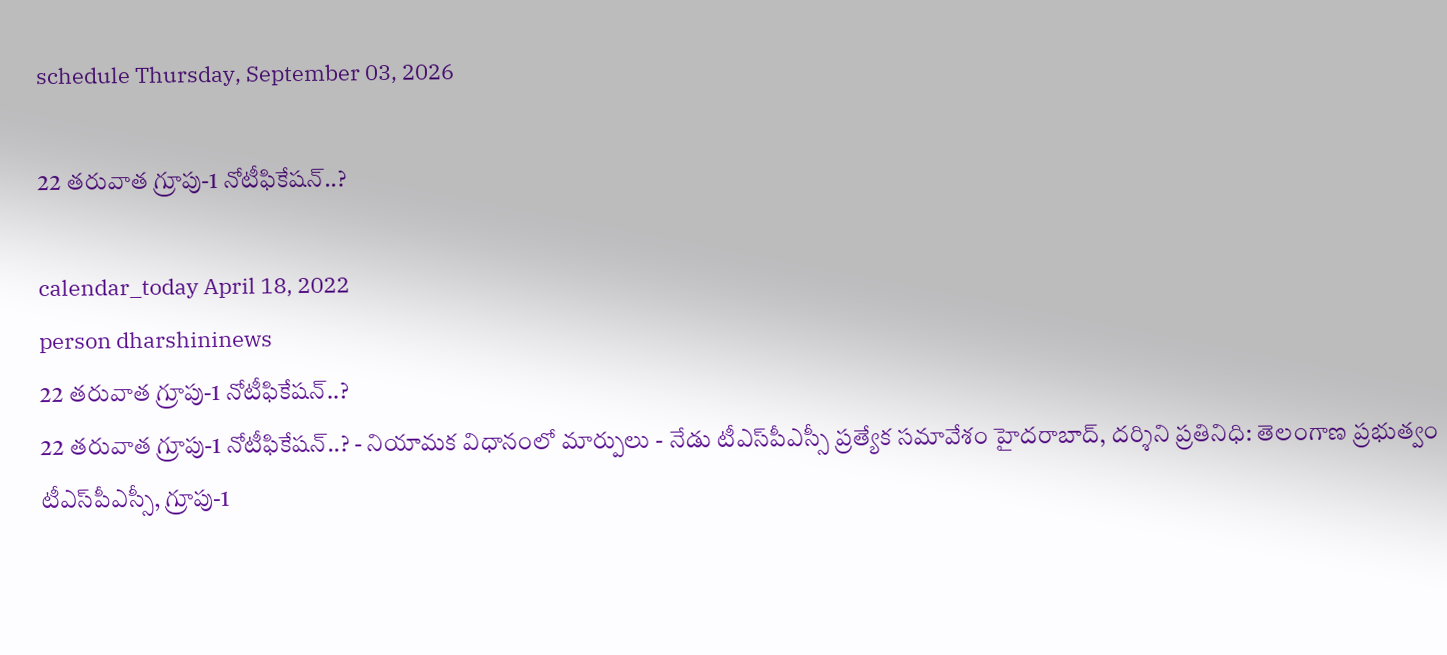schedule Thursday, September 03, 2026

22 త‌రువాత గ్రూపు-1 నోటీఫికేష‌న్..?

calendar_today April 18, 2022
person dharshininews
22 త‌రువాత గ్రూపు-1 నోటీఫికేష‌న్..?
22 త‌రువాత గ్రూపు-1 నోటీఫికేష‌న్..? - నియామక విధానంలో మార్పులు - నేడు టీఎస్‌పీఎస్సీ ప్రత్యేక సమావేశం హైద‌రాబాద్‌, ద‌ర్శిని ప్ర‌తినిధి: తెలంగాణ ప్ర‌భుత్వం టీఎస్‌పీఎస్సీ, గ్రూపు-1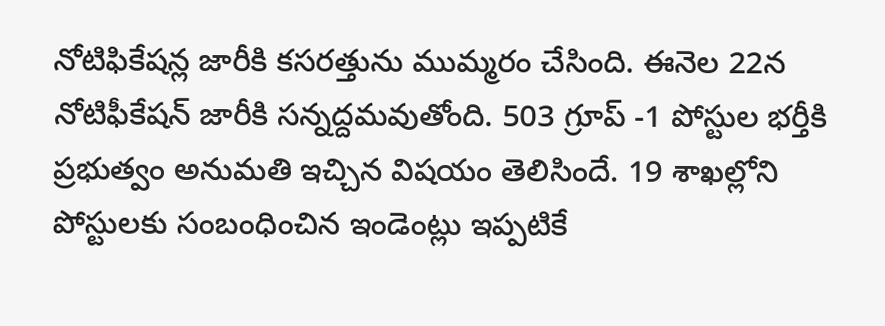నోటిఫికేష‌న్ల జారీకి క‌స‌ర‌త్తును ముమ్మ‌రం చేసింది. ఈనెల 22న నోటిఫీకేష‌న్ జారీకి స‌న్న‌ద్ద‌మ‌వుతోంది. 503 గ్రూప్‌ -1 పోస్టుల భర్తీకి ప్రభుత్వం అనుమతి ఇచ్చిన విషయం తెలిసిందే. 19 శాఖల్లోని పోస్టులకు సంబంధించిన ఇండెంట్లు ఇప్పటికే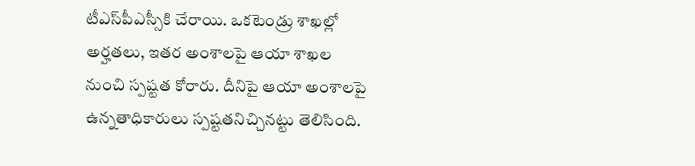టీఎస్‌పీఎస్సీకి చేరాయి. ఒకటెండ్రు శాఖల్లో అర్హతలు, ఇతర అంశాలపై ఆయా శాఖల నుంచి స్పష్టత కోరారు. దీనిపై ఆయా అంశాలపై ఉన్నతాధికారులు స్పష్టతనిచ్చినట్టు తెలిసింది.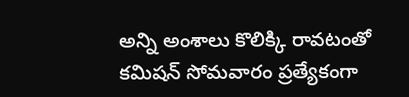అన్ని అంశాలు కొలిక్కి రావటంతో కమిషన్‌ సోమవారం ప్రత్యేకంగా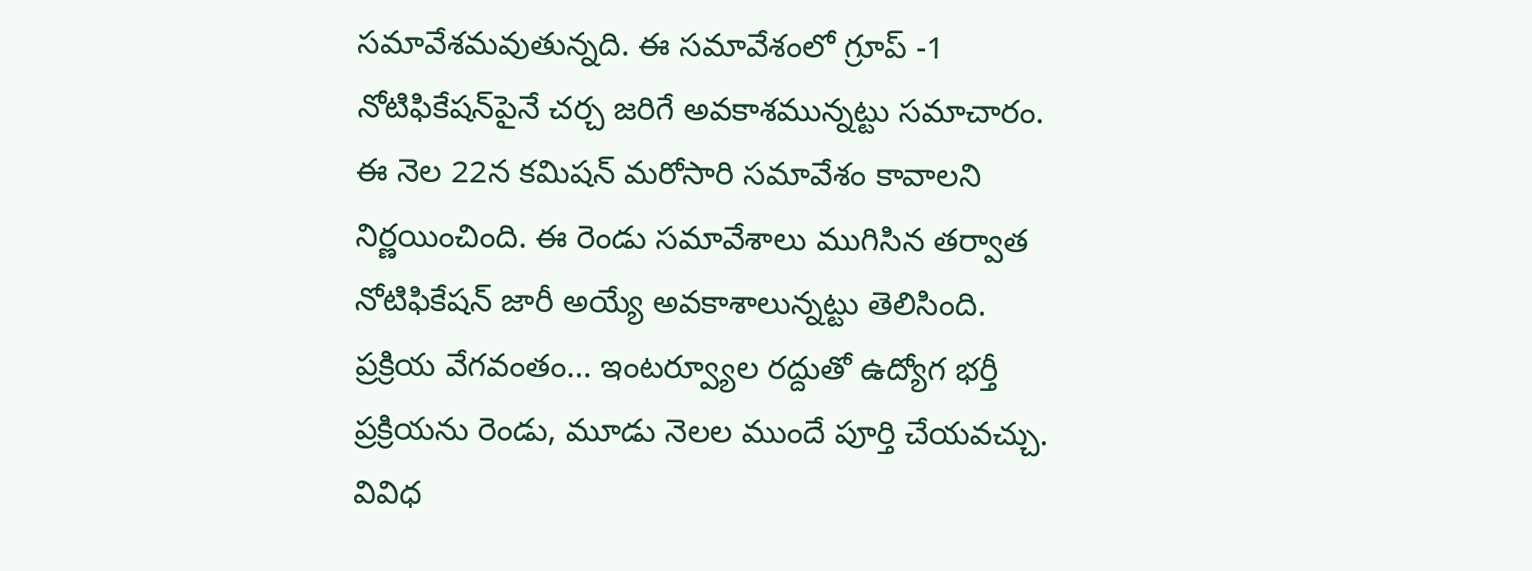సమావేశమవుతున్నది. ఈ సమావేశంలో గ్రూప్‌ -1 నోటిఫికేషన్‌పైనే చర్చ జరిగే అవకాశమున్నట్టు సమాచారం. ఈ నెల 22న కమిషన్‌ మరోసారి సమావేశం కావాలని నిర్ణయించింది. ఈ రెండు సమావేశాలు ముగిసిన తర్వాత నోటిఫికేషన్‌ జారీ అయ్యే అవకాశాలున్నట్టు తెలిసింది. ప్రక్రియ వేగవంతం… ఇంటర్వ్యూల రద్దుతో ఉద్యోగ భర్తీ ప్రక్రియను రెండు, మూడు నెలల ముందే పూర్తి చేయవచ్చు. వివిధ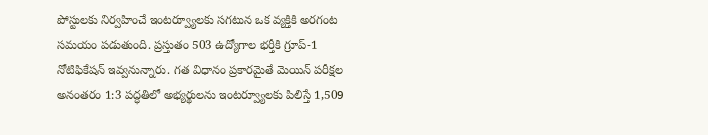పోస్టులకు నిర్వహించే ఇంటర్వ్యూలకు సగటున ఒక వ్యక్తికి అరగంట సమయం పడుతుంది. ప్రస్తుతం 503 ఉద్యోగాల భర్తీకి గ్రూప్‌-1 నోటిఫికేషన్‌ ఇవ్వనున్నారు. గత విధానం ప్రకారమైతే మెయిన్‌ పరీక్షల అనంతరం 1:3 పద్ధతిలో అభ్యర్థులను ఇంటర్వ్యూలకు పిలిస్తే 1,509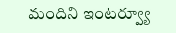మందిని ఇంటర్వ్యూ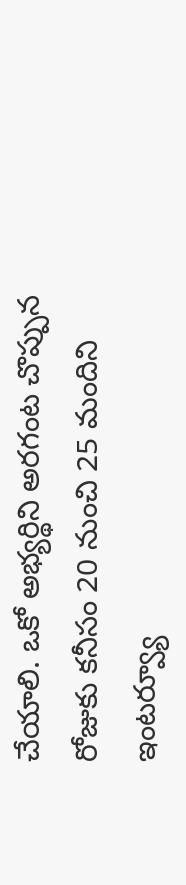చేయాలి. ఒకో అభ్యర్థిని అరగంట చొప్పున రోజుకు కనీసం 20 నుంచి 25 మందిని ఇంటర్వ్యూ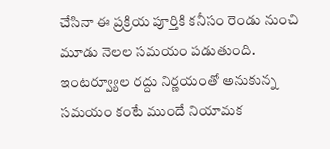చేసినా ఈ ప్రక్రియ పూర్తికి కనీసం రెండు నుంచి మూడు నెలల సమయం పడుతుంది. ఇంటర్వ్యూల రద్దు నిర్ణయంతో అనుకున్న సమయం కంటే ముందే నియామక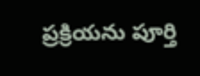ప్రక్రియను పూర్తి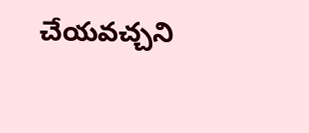చేయవచ్చని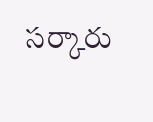సర్కారు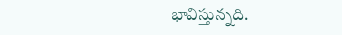భావిస్తున్నది.